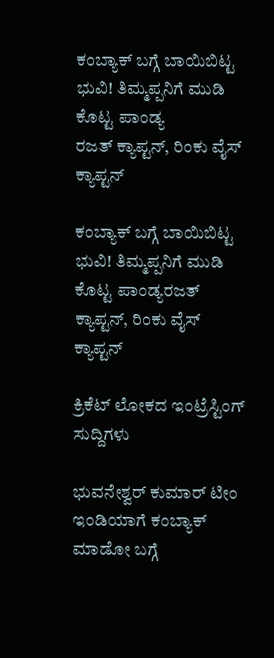ಕಂಬ್ಯಾಕ್ ಬಗ್ಗೆ ಬಾಯಿಬಿಟ್ಟ ಭುವಿ! ತಿಮ್ಮಪ್ಪನಿಗೆ ಮುಡಿ ಕೊಟ್ಟ ಪಾಂಡ್ಯ
ರಜತ್ ಕ್ಯಾಪ್ಟನ್, ರಿಂಕು ವೈಸ್ ಕ್ಯಾಪ್ಟನ್

ಕಂಬ್ಯಾಕ್ ಬಗ್ಗೆ ಬಾಯಿಬಿಟ್ಟ ಭುವಿ! ತಿಮ್ಮಪ್ಪನಿಗೆ ಮುಡಿ ಕೊಟ್ಟ ಪಾಂಡ್ಯರಜತ್ ಕ್ಯಾಪ್ಟನ್, ರಿಂಕು ವೈಸ್ ಕ್ಯಾಪ್ಟನ್

ಕ್ರಿಕೆಟ್ ಲೋಕದ ಇಂಟ್ರೆಸ್ಟಿಂಗ್ ಸುದ್ದಿಗಳು

ಭುವನೇಶ್ವರ್ ಕುಮಾರ್‌ ಟೀಂ ಇಂಡಿಯಾಗೆ ಕಂಬ್ಯಾಕ್  ಮಾಡೋ ಬಗ್ಗೆ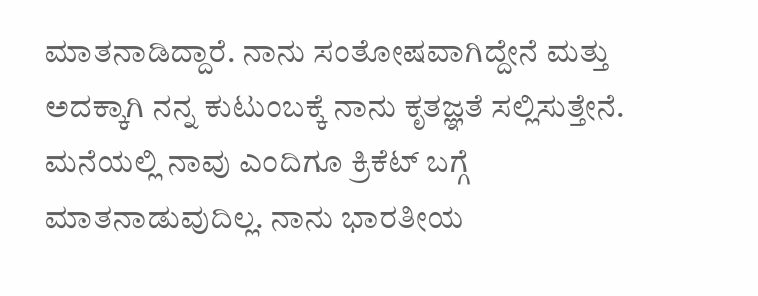ಮಾತನಾಡಿದ್ದಾರೆ. ನಾನು ಸಂತೋಷವಾಗಿದ್ದೇನೆ ಮತ್ತು ಅದಕ್ಕಾಗಿ ನನ್ನ ಕುಟುಂಬಕ್ಕೆ ನಾನು ಕೃತಜ್ಞತೆ ಸಲ್ಲಿಸುತ್ತೇನೆ. ಮನೆಯಲ್ಲಿ ನಾವು ಎಂದಿಗೂ ಕ್ರಿಕೆಟ್ ಬಗ್ಗೆ ಮಾತನಾಡುವುದಿಲ್ಲ. ನಾನು ಭಾರತೀಯ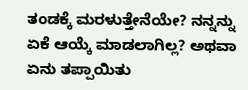ತಂಡಕ್ಕೆ ಮರಳುತ್ತೇನೆಯೇ? ನನ್ನನ್ನು ಏಕೆ ಆಯ್ಕೆ ಮಾಡಲಾಗಿಲ್ಲ? ಅಥವಾ ಏನು ತಪ್ಪಾಯಿತು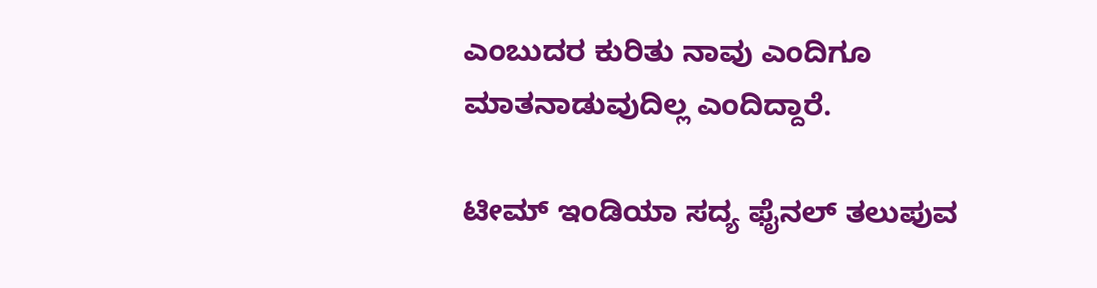ಎಂಬುದರ ಕುರಿತು ನಾವು ಎಂದಿಗೂ ಮಾತನಾಡುವುದಿಲ್ಲ ಎಂದಿದ್ದಾರೆ.

ಟೀಮ್ ಇಂಡಿಯಾ ಸದ್ಯ ಫೈನಲ್ ತಲುಪುವ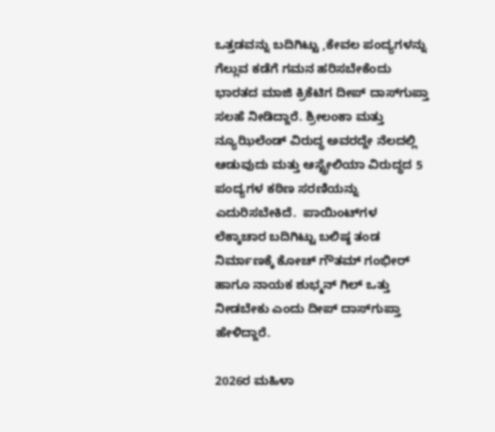ಒತ್ತಡವನ್ನು ಬದಿಗಿಟ್ಟು ,ಕೇವಲ ಪಂದ್ಯಗಳನ್ನು ಗೆಲ್ಲುವ ಕಡೆಗೆ ಗಮನ ಹರಿಸಬೇಕೆಂದು ಭಾರತದ ಮಾಜಿ ಕ್ರಿಕೆಟಿಗ ದೀಪ್ ದಾಸ್‌ಗುಪ್ತಾ ಸಲಹೆ ನೀಡಿದ್ದಾರೆ. ಶ್ರೀಲಂಕಾ ಮತ್ತು ನ್ಯೂಝಿಲೆಂಡ್ ವಿರುದ್ಧ ಅವರದ್ದೇ ನೆಲದಲ್ಲಿ ಆಡುವುದು ಮತ್ತು ಆಸ್ಟ್ರೇಲಿಯಾ ವಿರುದ್ಧದ 5 ಪಂದ್ಯಗಳ ಕಠಿಣ ಸರಣಿಯನ್ನು ಎದುರಿಸಬೇಕಿದೆ.  ಪಾಯಿಂಟ್‌ಗಳ ಲೆಕ್ಕಾಚಾರ ಬದಿಗಿಟ್ಟು ಬಲಿಷ್ಠ ತಂಡ ನಿರ್ಮಾಣಕ್ಕೆ ಕೋಚ್ ಗೌತಮ್ ಗಂಭೀರ್ ಹಾಗೂ ನಾಯಕ ಶುಭ್ಮನ್ ಗಿಲ್ ಒತ್ತು ನೀಡಬೇಕು ಎಂದು ದೀಪ್ ದಾಸ್‌ಗುಪ್ತಾ ಹೇಳಿದ್ದಾರೆ.

2026ರ ಮಹಿಳಾ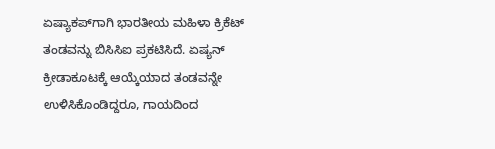ಏಷ್ಯಾಕಪ್‌ಗಾಗಿ ಭಾರತೀಯ ಮಹಿಳಾ ಕ್ರಿಕೆಟ್ ತಂಡವನ್ನು ಬಿಸಿಸಿಐ ಪ್ರಕಟಿಸಿದೆ. ಏಷ್ಯನ್ ಕ್ರೀಡಾಕೂಟಕ್ಕೆ ಆಯ್ಕೆಯಾದ ತಂಡವನ್ನೇ ಉಳಿಸಿಕೊಂಡಿದ್ದರೂ, ಗಾಯದಿಂದ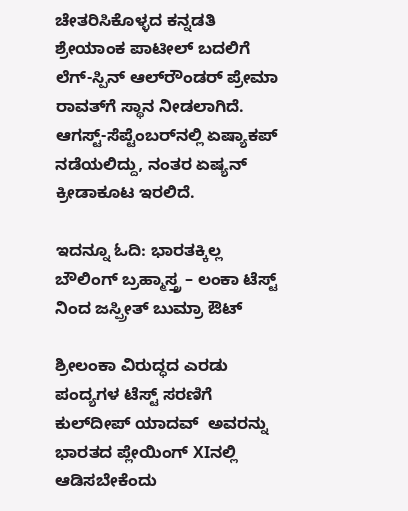ಚೇತರಿಸಿಕೊಳ್ಳದ ಕನ್ನಡತಿ ಶ್ರೇಯಾಂಕ ಪಾಟೀಲ್ ಬದಲಿಗೆ ಲೆಗ್-ಸ್ಪಿನ್ ಆಲ್‌ರೌಂಡರ್ ಪ್ರೇಮಾ ರಾವತ್‌ಗೆ ಸ್ಥಾನ ನೀಡಲಾಗಿದೆ. ಆಗಸ್ಟ್-ಸೆಪ್ಟೆಂಬರ್‌ನಲ್ಲಿ ಏಷ್ಯಾಕಪ್ ನಡೆಯಲಿದ್ದು, ನಂತರ ಏಷ್ಯನ್ ಕ್ರೀಡಾಕೂಟ ಇರಲಿದೆ.

ಇದನ್ನೂ ಓದಿ: ಭಾರತಕ್ಕಿಲ್ಲ ಬೌಲಿಂಗ್ ಬ್ರಹ್ಮಾಸ್ತ್ರ – ಲಂಕಾ ಟೆಸ್ಟ್ ನಿಂದ ಜಸ್ಪ್ರೀತ್ ಬುಮ್ರಾ ಔಟ್

ಶ್ರೀಲಂಕಾ ವಿರುದ್ಧದ ಎರಡು ಪಂದ್ಯಗಳ ಟೆಸ್ಟ್ ಸರಣಿಗೆ   ಕುಲ್‌ದೀಪ್ ಯಾದವ್  ಅವರನ್ನು ಭಾರತದ ಪ್ಲೇಯಿಂಗ್‌ XIನಲ್ಲಿ ಆಡಿಸಬೇಕೆಂದು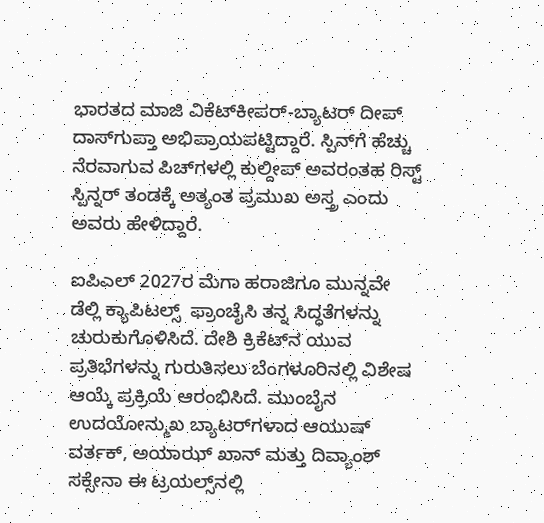ಭಾರತದ ಮಾಜಿ ವಿಕೆಟ್‌ಕೀಪರ್-ಬ್ಯಾಟರ್ ದೀಪ್ ದಾಸ್‌ಗುಪ್ತಾ ಅಭಿಪ್ರಾಯಪಟ್ಟಿದ್ದಾರೆ. ಸ್ಪಿನ್‌ಗೆ ಹೆಚ್ಚು ನೆರವಾಗುವ ಪಿಚ್‌ಗಳಲ್ಲಿ ಕುಲ್ದೀಪ್ ಅವರಂತಹ ರಿಸ್ಟ್ ಸ್ಪಿನ್ನರ್ ತಂಡಕ್ಕೆ ಅತ್ಯಂತ ಪ್ರಮುಖ ಅಸ್ತ್ರ ಎಂದು ಅವರು ಹೇಳಿದ್ದಾರೆ.

ಐಪಿಎಲ್ 2027ರ ಮೆಗಾ ಹರಾಜಿಗೂ ಮುನ್ನವೇ ಡೆಲ್ಲಿ ಕ್ಯಾಪಿಟಲ್ಸ್  ಫ್ರಾಂಚೈಸಿ ತನ್ನ ಸಿದ್ಧತೆಗಳನ್ನು ಚುರುಕುಗೊಳಿಸಿದೆ. ದೇಶಿ ಕ್ರಿಕೆಟ್‌ನ ಯುವ ಪ್ರತಿಭೆಗಳನ್ನು ಗುರುತಿಸಲು ಬೆಂಗಳೂರಿನಲ್ಲಿ ವಿಶೇಷ ಆಯ್ಕೆ ಪ್ರಕ್ರಿಯೆ ಆರಂಭಿಸಿದೆ. ಮುಂಬೈನ ಉದಯೋನ್ಮುಖ ಬ್ಯಾಟರ್‌ಗಳಾದ ಆಯುಷ್ ವರ್ತಕ್, ಅಯಾಝ್ ಖಾನ್ ಮತ್ತು ದಿವ್ಯಾಂಶ್ ಸಕ್ಸೇನಾ ಈ ಟ್ರಯಲ್ಸ್‌ನಲ್ಲಿ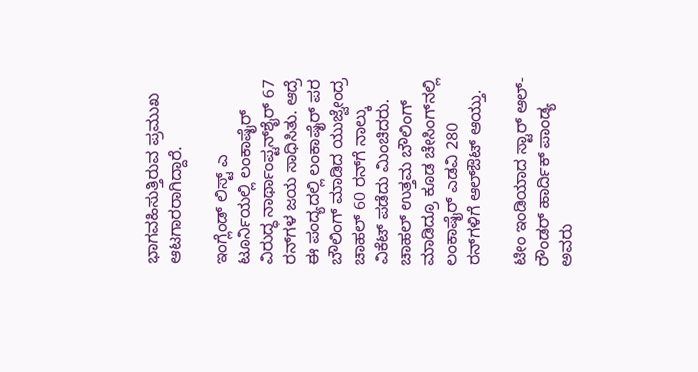ಭಾಗವಹಿಸುತ್ತಿರುವ ಪ್ರಮುಖ ಆಟಗಾರರಾಗಿದ್ದಾರೆ.

ಇಂಗ್ಲೆಂಡ್ ಲಿಸ್ಟ್ ಎ ಟೂರ್ನಿಯಲ್ಲಿ ಲಂಕಾಷೈರ್ ವಿರುದ್ಧ ನಾರ್ಥಾಂಪ್ಟನ್‌ಶೈರ್ 67 ರನ್‌ಗಳ ಜಯ ಸಾಧಿಸಿತು. ಆದ್ರೆ ಈ ಪಂದ್ಯದಲ್ಲಿ ಲಂಕಾಷೈರ್ ಪರ ಬೌಲಿಂಗ್ ಮಾಡಿದ ಯುಜ್ವೇಂದ್ರ ಚಾಹಲ್ 60 ರನ್‌ಗೆ ನಾಲ್ಕು ವಿಕೆಟ್ ಪಡೆದು ಮಿಂಚಿದರು. ಚಾಹಲ್ ಉತ್ತಮ ಬೌಲಿಂಗ್ ಮಾಡಿದ್ರೂ ಕೂಡ ಚೇಸಿಂಗ್‌ನಲ್ಲಿ ಲಂಕಾಷೈರ್ ಎಡವಿ 280 ರನ್‌ಗಳಿಗೆ ಆಲ್‌ಔಟ್ ಆಯ್ತು.

ಟೀಂ ಇಂಡಿಯಾದ ಸ್ಟಾರ್ ಆಲ್-ರೌಂಡರ್ ಹಾರ್ದಿಕ್ ಪಾಂಡ್ಯ ಅವರು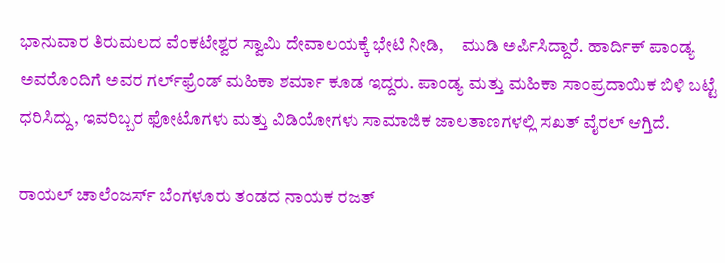ಭಾನುವಾರ ತಿರುಮಲದ ವೆಂಕಟೇಶ್ವರ ಸ್ವಾಮಿ ದೇವಾಲಯಕ್ಕೆ ಭೇಟಿ ನೀಡಿ,     ಮುಡಿ ಅರ್ಪಿಸಿದ್ದಾರೆ. ಹಾರ್ದಿಕ್ ಪಾಂಡ್ಯ ಅವರೊಂದಿಗೆ ಅವರ ಗರ್ಲ್‌ಫ್ರೆಂಡ್ ಮಹಿಕಾ ಶರ್ಮಾ ಕೂಡ ಇದ್ದರು. ಪಾಂಡ್ಯ ಮತ್ತು ಮಹಿಕಾ ಸಾಂಪ್ರದಾಯಿಕ ಬಿಳಿ ಬಟ್ಟೆ ಧರಿಸಿದ್ದು, ಇವರಿಬ್ಬರ ಫೋಟೊಗಳು ಮತ್ತು ವಿಡಿಯೋಗಳು ಸಾಮಾಜಿಕ ಜಾಲತಾಣಗಳಲ್ಲಿ ಸಖತ್ ವೈರಲ್ ಆಗ್ತಿದೆ.

ರಾಯಲ್ ಚಾಲೆಂಜರ್ಸ್ ಬೆಂಗಳೂರು ತಂಡದ ನಾಯಕ ರಜತ್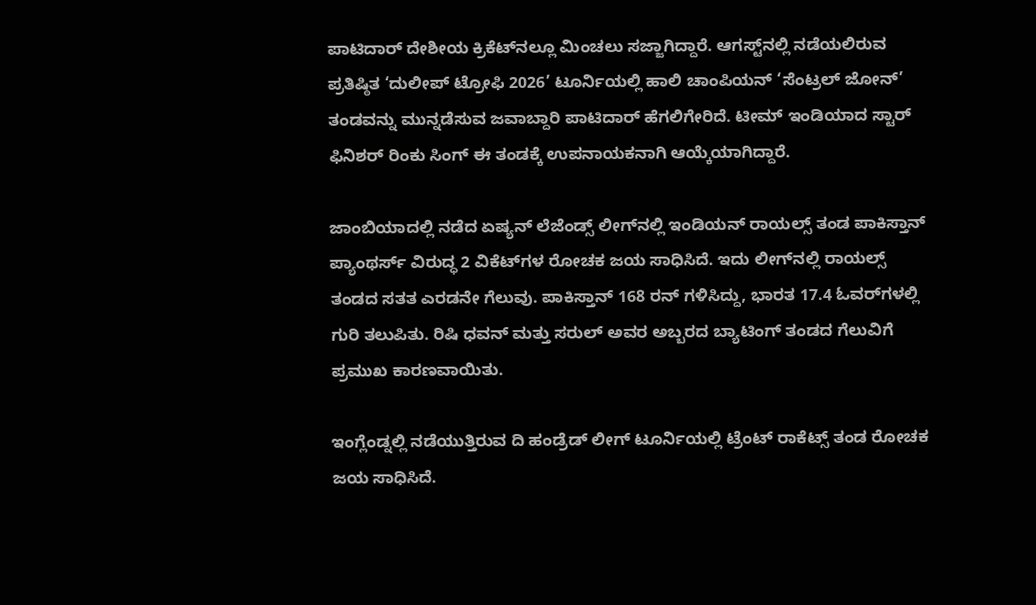ಪಾಟಿದಾರ್ ದೇಶೀಯ ಕ್ರಿಕೆಟ್‌ನಲ್ಲೂ ಮಿಂಚಲು ಸಜ್ಜಾಗಿದ್ದಾರೆ. ಆಗಸ್ಟ್‌ನಲ್ಲಿ ನಡೆಯಲಿರುವ ಪ್ರತಿಷ್ಠಿತ ‘ದುಲೀಪ್ ಟ್ರೋಫಿ 2026’ ಟೂರ್ನಿಯಲ್ಲಿ ಹಾಲಿ ಚಾಂಪಿಯನ್ ‘ಸೆಂಟ್ರಲ್ ಜೋನ್’  ತಂಡವನ್ನು ಮುನ್ನಡೆಸುವ ಜವಾಬ್ದಾರಿ ಪಾಟಿದಾರ್ ಹೆಗಲಿಗೇರಿದೆ. ಟೀಮ್ ಇಂಡಿಯಾದ ಸ್ಟಾರ್ ಫಿನಿಶರ್ ರಿಂಕು ಸಿಂಗ್ ಈ ತಂಡಕ್ಕೆ ಉಪನಾಯಕನಾಗಿ ಆಯ್ಕೆಯಾಗಿದ್ದಾರೆ.

ಜಾಂಬಿಯಾದಲ್ಲಿ ನಡೆದ ಏಷ್ಯನ್ ಲೆಜೆಂಡ್ಸ್ ಲೀಗ್‌ನಲ್ಲಿ ಇಂಡಿಯನ್ ರಾಯಲ್ಸ್ ತಂಡ ಪಾಕಿಸ್ತಾನ್ ಪ್ಯಾಂಥರ್ಸ್ ವಿರುದ್ಧ 2 ವಿಕೆಟ್‌ಗಳ ರೋಚಕ ಜಯ ಸಾಧಿಸಿದೆ. ಇದು ಲೀಗ್‌ನಲ್ಲಿ ರಾಯಲ್ಸ್ ತಂಡದ ಸತತ ಎರಡನೇ ಗೆಲುವು. ಪಾಕಿಸ್ತಾನ್ 168 ರನ್ ಗಳಿಸಿದ್ದು, ಭಾರತ 17.4 ಓವರ್‌ಗಳಲ್ಲಿ ಗುರಿ ತಲುಪಿತು. ರಿಷಿ ಧವನ್ ಮತ್ತು ಸರುಲ್ ಅವರ ಅಬ್ಬರದ ಬ್ಯಾಟಿಂಗ್ ತಂಡದ ಗೆಲುವಿಗೆ ಪ್ರಮುಖ ಕಾರಣವಾಯಿತು.

ಇಂಗ್ಲೆಂಡ್ನಲ್ಲಿ ನಡೆಯುತ್ತಿರುವ ದಿ ಹಂಡ್ರೆಡ್ ಲೀಗ್ ಟೂರ್ನಿಯಲ್ಲಿ ಟ್ರೆಂಟ್ ರಾಕೆಟ್ಸ್ ತಂಡ ರೋಚಕ ಜಯ ಸಾಧಿಸಿದೆ.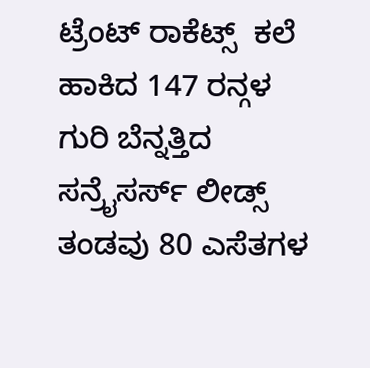ಟ್ರೆಂಟ್ ರಾಕೆಟ್ಸ್  ಕಲೆ ಹಾಕಿದ 147 ರನ್ಗಳ ಗುರಿ ಬೆನ್ನತ್ತಿದ ಸನ್ರೈಸರ್ಸ್ ಲೀಡ್ಸ್ ತಂಡವು 80 ಎಸೆತಗಳ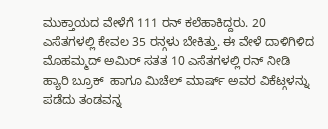ಮುಕ್ತಾಯದ ವೇಳೆಗೆ 111 ರನ್ ಕಲೆಹಾಕಿದ್ದರು. 20 ಎಸೆತಗಳಲ್ಲಿ ಕೇವಲ 35 ರನ್ಗಳು ಬೇಕಿತ್ತು. ಈ ವೇಳೆ ದಾಳಿಗಿಳಿದ ಮೊಹಮ್ಮದ್ ಅಮಿರ್ ಸತತ 10 ಎಸೆತಗಳಲ್ಲಿ ರನ್‌ ನೀಡಿ  ಹ್ಯಾರಿ ಬ್ರೂಕ್  ಹಾಗೂ ಮಿಚೆಲ್ ಮಾರ್ಷ್ ಅವರ ವಿಕೆಟ್ಗಳನ್ನು ಪಡೆದು ತಂಡವನ್ನ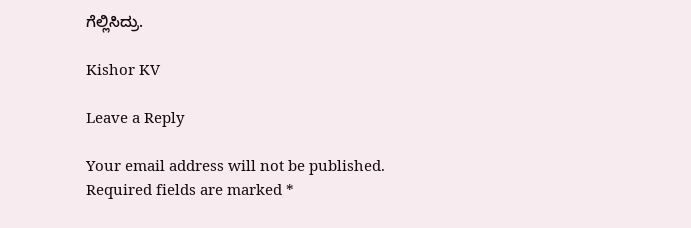ಗೆಲ್ಲಿಸಿದ್ರು.

Kishor KV

Leave a Reply

Your email address will not be published. Required fields are marked *